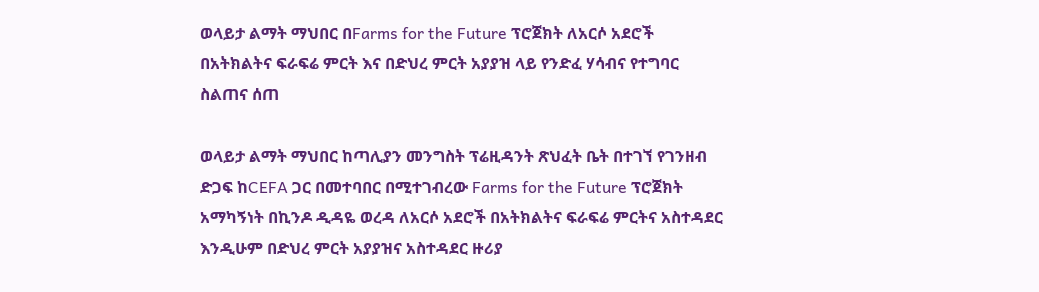ወላይታ ልማት ማህበር በFarms for the Future ፕሮጀክት ለአርሶ አደሮች በአትክልትና ፍራፍሬ ምርት እና በድህረ ምርት አያያዝ ላይ የንድፈ ሃሳብና የተግባር ስልጠና ሰጠ

ወላይታ ልማት ማህበር ከጣሊያን መንግስት ፕሬዚዳንት ጽህፈት ቤት በተገኘ የገንዘብ ድጋፍ ከCEFA ጋር በመተባበር በሚተገብረው Farms for the Future ፕሮጀክት አማካኝነት በኪንዶ ዲዳዬ ወረዳ ለአርሶ አደሮች በአትክልትና ፍራፍሬ ምርትና አስተዳደር እንዲሁም በድህረ ምርት አያያዝና አስተዳደር ዙሪያ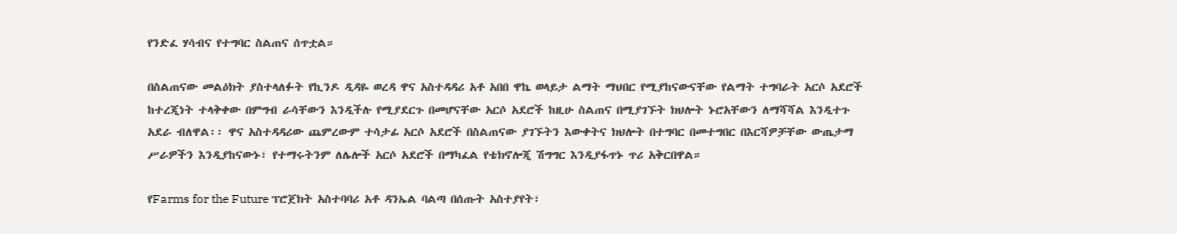የንድፈ ሃሳብና የተግባር ስልጠና ሰጥቷል።

በስልጠናው መልዕክት ያስተላለፉት የኪንዶ ዲዳዬ ወረዳ ዋና አስተዳዳሪ አቶ አበበ ዋኬ ወላይታ ልማት ማህበር የሚያከናውናቸው የልማት ተግባራት አርሶ አደሮች ከተረጂነት ተላቅቀው በምግብ ራሳቸውን እንዲችሉ የሚያደርጉ በመሆናቸው አርሶ አደሮች ከዚሁ ስልጠና በሚያገኙት ክህሎት ኑሮአቸውን ለማሻሻል እንዲተጉ አደራ ብለዋል፡፡ ዋና አስተዳዳሪው ጨምረውም ተሳታፊ አርሶ አደሮች በስልጠናው ያገኙትን እውቀትና ክህሎት በተግባር በመተግበር በእርሻዎቻቸው ውጤታማ ሥራዎችን እንዲያከናውኑ፣ የተማሩትንም ለሌሎች አርሶ አደሮች በማካፈል የቴክኖሎጂ ሽግግር እንዲያፋጥኑ ጥሪ አቅርበዋል።

የFarms for the Future ፕሮጀክት አስተባባሪ አቶ ዳንኤል ባልጣ በሰጡት አስተያየት፣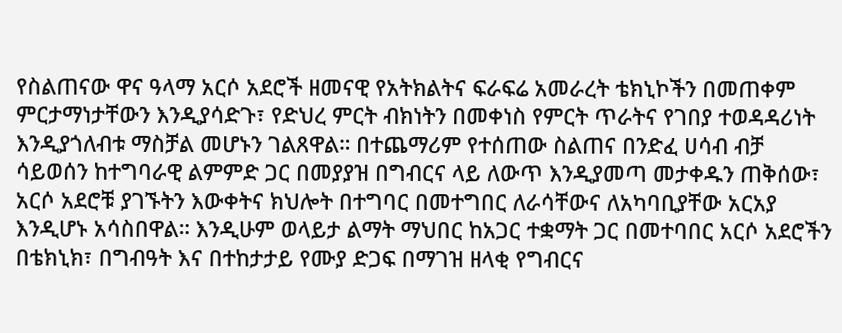የስልጠናው ዋና ዓላማ አርሶ አደሮች ዘመናዊ የአትክልትና ፍራፍሬ አመራረት ቴክኒኮችን በመጠቀም ምርታማነታቸውን እንዲያሳድጉ፣ የድህረ ምርት ብክነትን በመቀነስ የምርት ጥራትና የገበያ ተወዳዳሪነት እንዲያጎለብቱ ማስቻል መሆኑን ገልጸዋል። በተጨማሪም የተሰጠው ስልጠና በንድፈ ሀሳብ ብቻ ሳይወሰን ከተግባራዊ ልምምድ ጋር በመያያዝ በግብርና ላይ ለውጥ እንዲያመጣ መታቀዱን ጠቅሰው፣ አርሶ አደሮቹ ያገኙትን እውቀትና ክህሎት በተግባር በመተግበር ለራሳቸውና ለአካባቢያቸው አርአያ እንዲሆኑ አሳስበዋል። እንዲሁም ወላይታ ልማት ማህበር ከአጋር ተቋማት ጋር በመተባበር አርሶ አደሮችን በቴክኒክ፣ በግብዓት እና በተከታታይ የሙያ ድጋፍ በማገዝ ዘላቂ የግብርና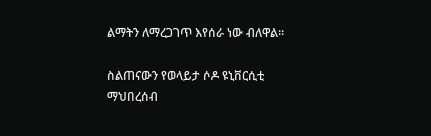ልማትን ለማረጋገጥ እየሰራ ነው ብለዋል።

ስልጠናውን የወላይታ ሶዶ ዩኒቨርሲቲ ማህበረሰብ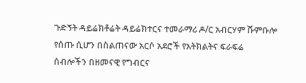ጉድኝት ዳይሬክቶሬት ዳይሬክተርና ተመራማሪ ዶ/ር አብርሃም ሹምቡሎ የሰጡ ሲሆን በስልጠናው አርሶ አደሮች የአትክልትና ፍራፍሬ ሰብሎችን በዘመናዊ የግብርና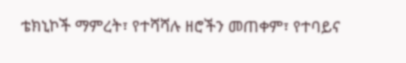ቴክኒኮች ማምረት፣ የተሻሻሉ ዘሮችን መጠቀም፣ የተባይና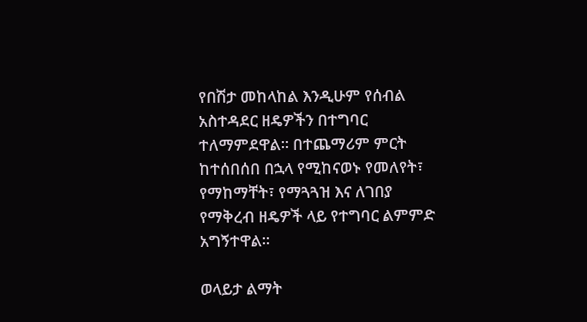የበሽታ መከላከል እንዲሁም የሰብል አስተዳደር ዘዴዎችን በተግባር ተለማምደዋል። በተጨማሪም ምርት ከተሰበሰበ በኋላ የሚከናወኑ የመለየት፣ የማከማቸት፣ የማጓጓዝ እና ለገበያ የማቅረብ ዘዴዎች ላይ የተግባር ልምምድ አግኝተዋል።

ወላይታ ልማት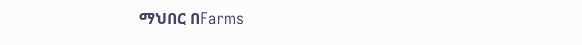ማህበር በFarms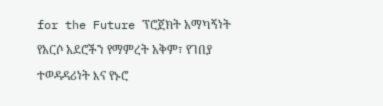for the Future ፕሮጀክት አማካኝነት የአርሶ አደሮችን የማምረት አቅም፣ የገበያ ተወዳዳሪነት እና የኑሮ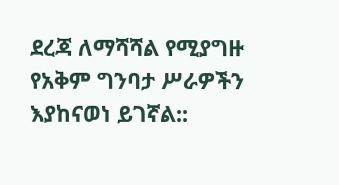ደረጃ ለማሻሻል የሚያግዙ የአቅም ግንባታ ሥራዎችን እያከናወነ ይገኛል::